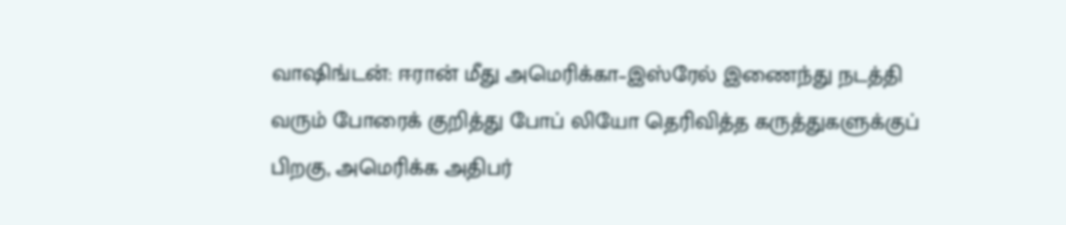வாஷிங்டன்: ஈரான் மீது அமெரிக்கா–இஸ்ரேல் இணைந்து நடத்தி வரும் போரைக் குறித்து போப் லியோ தெரிவித்த கருத்துகளுக்குப் பிறகு, அமெரிக்க அதிபர்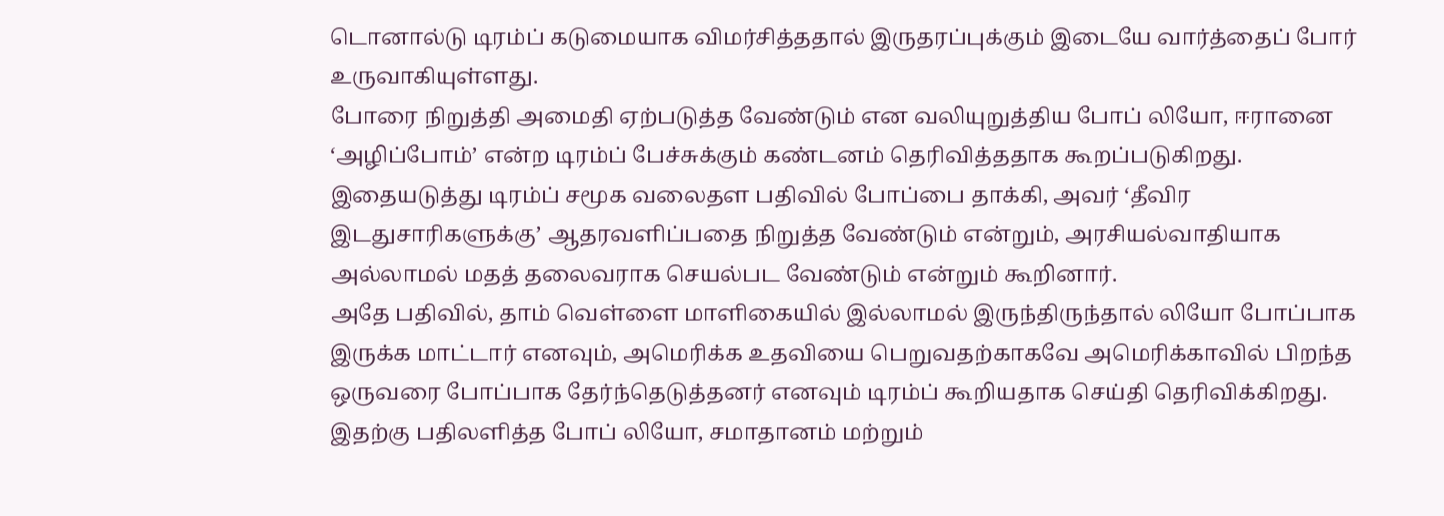டொனால்டு டிரம்ப் கடுமையாக விமர்சித்ததால் இருதரப்புக்கும் இடையே வார்த்தைப் போர் உருவாகியுள்ளது.
போரை நிறுத்தி அமைதி ஏற்படுத்த வேண்டும் என வலியுறுத்திய போப் லியோ, ஈரானை ‘அழிப்போம்’ என்ற டிரம்ப் பேச்சுக்கும் கண்டனம் தெரிவித்ததாக கூறப்படுகிறது. இதையடுத்து டிரம்ப் சமூக வலைதள பதிவில் போப்பை தாக்கி, அவர் ‘தீவிர இடதுசாரிகளுக்கு’ ஆதரவளிப்பதை நிறுத்த வேண்டும் என்றும், அரசியல்வாதியாக அல்லாமல் மதத் தலைவராக செயல்பட வேண்டும் என்றும் கூறினார்.
அதே பதிவில், தாம் வெள்ளை மாளிகையில் இல்லாமல் இருந்திருந்தால் லியோ போப்பாக இருக்க மாட்டார் எனவும், அமெரிக்க உதவியை பெறுவதற்காகவே அமெரிக்காவில் பிறந்த ஒருவரை போப்பாக தேர்ந்தெடுத்தனர் எனவும் டிரம்ப் கூறியதாக செய்தி தெரிவிக்கிறது.
இதற்கு பதிலளித்த போப் லியோ, சமாதானம் மற்றும்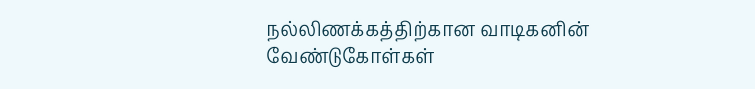நல்லிணக்கத்திற்கான வாடிகனின் வேண்டுகோள்கள்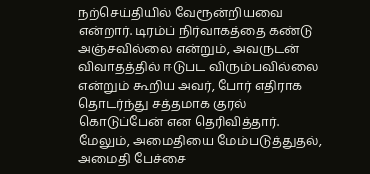நற்செய்தியில் வேரூன்றியவை என்றார். டிரம்ப் நிர்வாகத்தை கண்டு அஞ்சவில்லை என்றும், அவருடன் விவாதத்தில் ஈடுபட விரும்பவில்லை என்றும் கூறிய அவர், போர் எதிராக தொடர்ந்து சத்தமாக குரல் கொடுப்பேன் என தெரிவித்தார்.
மேலும், அமைதியை மேம்படுத்துதல், அமைதி பேச்சை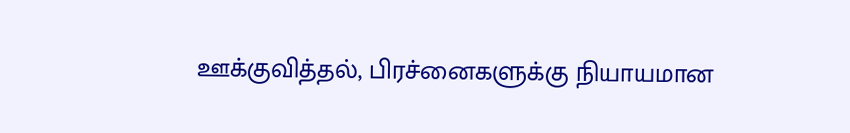ஊக்குவித்தல், பிரச்னைகளுக்கு நியாயமான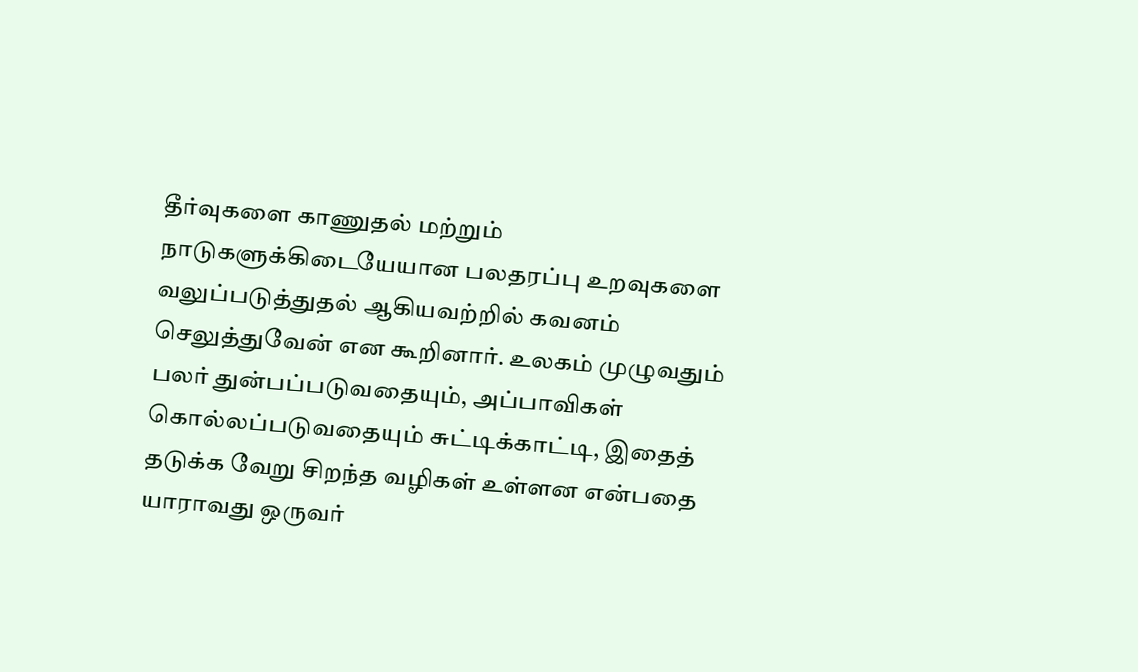தீர்வுகளை காணுதல் மற்றும் நாடுகளுக்கிடையேயான பலதரப்பு உறவுகளை வலுப்படுத்துதல் ஆகியவற்றில் கவனம் செலுத்துவேன் என கூறினார். உலகம் முழுவதும் பலர் துன்பப்படுவதையும், அப்பாவிகள் கொல்லப்படுவதையும் சுட்டிக்காட்டி, இதைத் தடுக்க வேறு சிறந்த வழிகள் உள்ளன என்பதை யாராவது ஒருவர்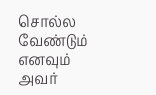சொல்ல வேண்டும் எனவும் அவர்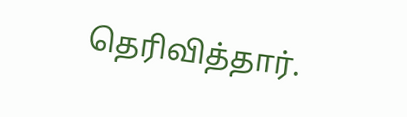தெரிவித்தார்.